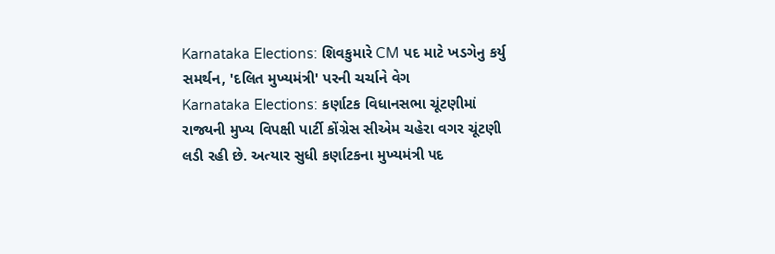Karnataka Elections: શિવકુમારે CM પદ માટે ખડગેનુ કર્યુ સમર્થન, 'દલિત મુખ્યમંત્રી' પરની ચર્ચાને વેગ
Karnataka Elections: કર્ણાટક વિધાનસભા ચૂંટણીમાં રાજ્યની મુખ્ય વિપક્ષી પાર્ટી કોંગ્રેસ સીએમ ચહેરા વગર ચૂંટણી લડી રહી છે. અત્યાર સુધી કર્ણાટકના મુખ્યમંત્રી પદ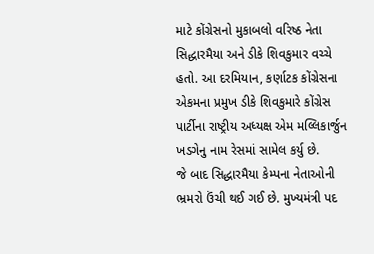માટે કોંગ્રેસનો મુકાબલો વરિષ્ઠ નેતા સિદ્ધારમૈયા અને ડીકે શિવકુમાર વચ્ચે હતો. આ દરમિયાન, કર્ણાટક કોંગ્રેસના એકમના પ્રમુખ ડીકે શિવકુમારે કોંગ્રેસ પાર્ટીના રાષ્ટ્રીય અધ્યક્ષ એમ મલ્લિકાર્જુન ખડગેનુ નામ રેસમાં સામેલ કર્યુ છે.
જે બાદ સિદ્ધારમૈયા કેમ્પના નેતાઓની ભ્રમરો ઉંચી થઈ ગઈ છે. મુખ્યમંત્રી પદ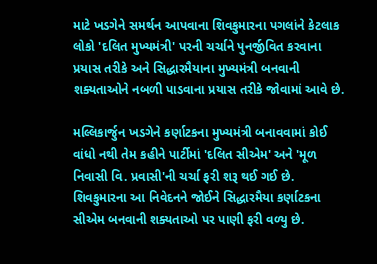માટે ખડગેને સમર્થન આપવાના શિવકુમારના પગલાંને કેટલાક લોકો 'દલિત મુખ્યમંત્રી' પરની ચર્ચાને પુનર્જીવિત કરવાના પ્રયાસ તરીકે અને સિદ્ધારમૈયાના મુખ્યમંત્રી બનવાની શક્યતાઓને નબળી પાડવાના પ્રયાસ તરીકે જોવામાં આવે છે.

મલ્લિકાર્જુન ખડગેને કર્ણાટકના મુખ્યમંત્રી બનાવવામાં કોઈ વાંધો નથી તેમ કહીને પાર્ટીમાં 'દલિત સીએમ' અને 'મૂળ નિવાસી વિ. પ્રવાસી'ની ચર્ચા ફરી શરૂ થઈ ગઈ છે. શિવકુમારના આ નિવેદનને જોઈને સિદ્ધારમૈયા કર્ણાટકના સીએમ બનવાની શક્યતાઓ પર પાણી ફરી વળ્યુ છે.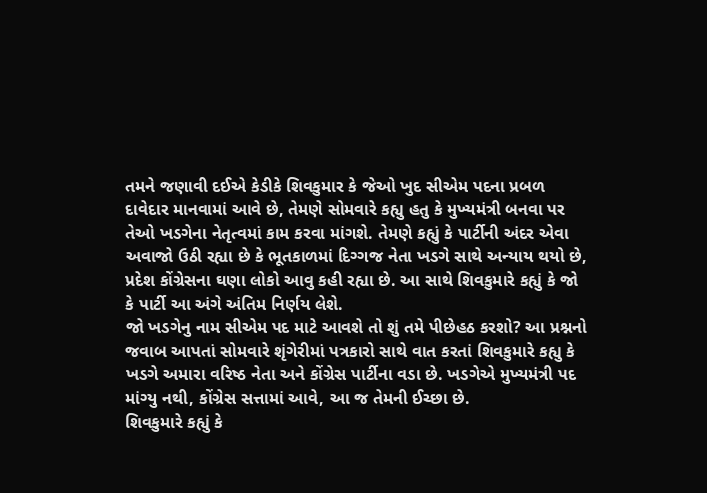તમને જણાવી દઈએ કેડીકે શિવકુમાર કે જેઓ ખુદ સીએમ પદના પ્રબળ દાવેદાર માનવામાં આવે છે, તેમણે સોમવારે કહ્યુ હતુ કે મુખ્યમંત્રી બનવા પર તેઓ ખડગેના નેતૃત્વમાં કામ કરવા માંગશે. તેમણે કહ્યું કે પાર્ટીની અંદર એવા અવાજો ઉઠી રહ્યા છે કે ભૂતકાળમાં દિગ્ગજ નેતા ખડગે સાથે અન્યાય થયો છે, પ્રદેશ કોંગ્રેસના ઘણા લોકો આવુ કહી રહ્યા છે. આ સાથે શિવકુમારે કહ્યું કે જો કે પાર્ટી આ અંગે અંતિમ નિર્ણય લેશે.
જો ખડગેનુ નામ સીએમ પદ માટે આવશે તો શું તમે પીછેહઠ કરશો? આ પ્રશ્નનો જવાબ આપતાં સોમવારે શૃંગેરીમાં પત્રકારો સાથે વાત કરતાં શિવકુમારે કહ્યુ કે ખડગે અમારા વરિષ્ઠ નેતા અને કોંગ્રેસ પાર્ટીના વડા છે. ખડગેએ મુખ્યમંત્રી પદ માંગ્યુ નથી, કોંગ્રેસ સત્તામાં આવે, આ જ તેમની ઈચ્છા છે.
શિવકુમારે કહ્યું કે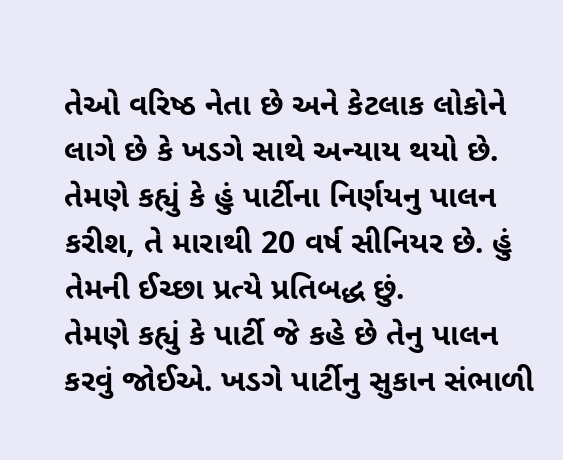તેઓ વરિષ્ઠ નેતા છે અને કેટલાક લોકોને લાગે છે કે ખડગે સાથે અન્યાય થયો છે. તેમણે કહ્યું કે હું પાર્ટીના નિર્ણયનુ પાલન કરીશ, તે મારાથી 20 વર્ષ સીનિયર છે. હું તેમની ઈચ્છા પ્રત્યે પ્રતિબદ્ધ છું.
તેમણે કહ્યું કે પાર્ટી જે કહે છે તેનુ પાલન કરવું જોઈએ. ખડગે પાર્ટીનુ સુકાન સંભાળી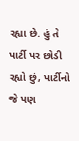રહ્યા છે. હું તે પાર્ટી પર છોડી રહ્યો છું, પાર્ટીનો જે પણ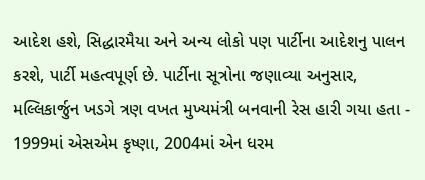આદેશ હશે, સિદ્ધારમૈયા અને અન્ય લોકો પણ પાર્ટીના આદેશનુ પાલન કરશે, પાર્ટી મહત્વપૂર્ણ છે. પાર્ટીના સૂત્રોના જણાવ્યા અનુસાર, મલ્લિકાર્જુન ખડગે ત્રણ વખત મુખ્યમંત્રી બનવાની રેસ હારી ગયા હતા - 1999માં એસએમ કૃષ્ણા, 2004માં એન ધરમ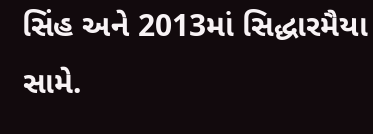સિંહ અને 2013માં સિદ્ધારમૈયા સામે.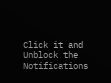Click it and Unblock the Notifications